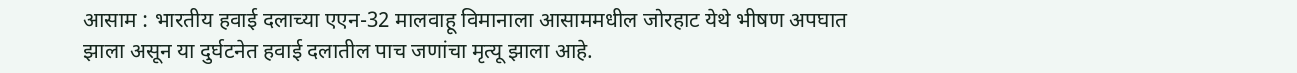आसाम : भारतीय हवाई दलाच्या एएन-32 मालवाहू विमानाला आसाममधील जोरहाट येथे भीषण अपघात झाला असून या दुर्घटनेत हवाई दलातील पाच जणांचा मृत्यू झाला आहे.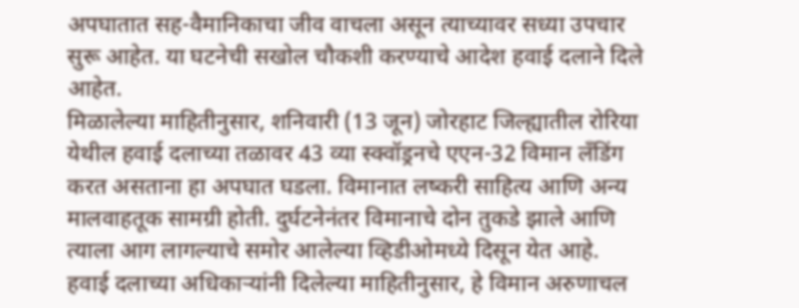अपघातात सह-वैमानिकाचा जीव वाचला असून त्याच्यावर सध्या उपचार सुरू आहेत. या घटनेची सखोल चौकशी करण्याचे आदेश हवाई दलाने दिले आहेत.
मिळालेल्या माहितीनुसार, शनिवारी (13 जून) जोरहाट जिल्ह्यातील रोरिया येथील हवाई दलाच्या तळावर 43 व्या स्क्वॉड्रनचे एएन-32 विमान लँडिंग करत असताना हा अपघात घडला. विमानात लष्करी साहित्य आणि अन्य मालवाहतूक सामग्री होती. दुर्घटनेनंतर विमानाचे दोन तुकडे झाले आणि त्याला आग लागल्याचे समोर आलेल्या व्हिडीओमध्ये दिसून येत आहे.
हवाई दलाच्या अधिकाऱ्यांनी दिलेल्या माहितीनुसार, हे विमान अरुणाचल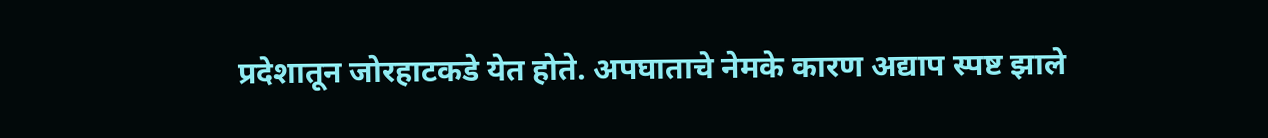प्रदेशातून जोरहाटकडे येत होते. अपघाताचे नेमके कारण अद्याप स्पष्ट झाले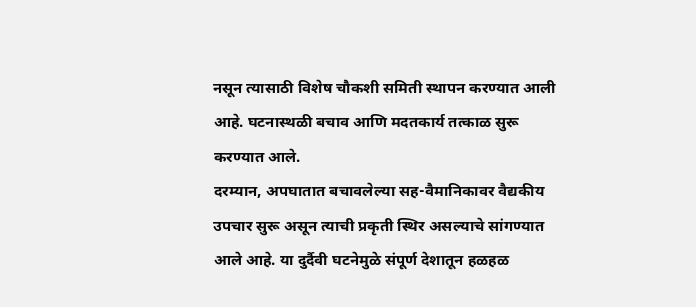नसून त्यासाठी विशेष चौकशी समिती स्थापन करण्यात आली आहे. घटनास्थळी बचाव आणि मदतकार्य तत्काळ सुरू करण्यात आले.
दरम्यान, अपघातात बचावलेल्या सह-वैमानिकावर वैद्यकीय उपचार सुरू असून त्याची प्रकृती स्थिर असल्याचे सांगण्यात आले आहे. या दुर्दैवी घटनेमुळे संपूर्ण देशातून हळहळ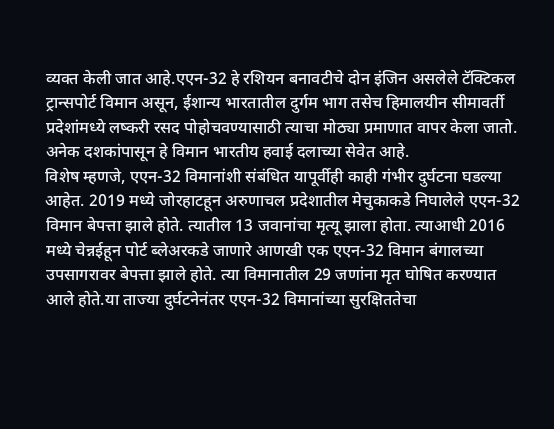व्यक्त केली जात आहे.एएन-32 हे रशियन बनावटीचे दोन इंजिन असलेले टॅक्टिकल ट्रान्सपोर्ट विमान असून, ईशान्य भारतातील दुर्गम भाग तसेच हिमालयीन सीमावर्ती प्रदेशांमध्ये लष्करी रसद पोहोचवण्यासाठी त्याचा मोठ्या प्रमाणात वापर केला जातो. अनेक दशकांपासून हे विमान भारतीय हवाई दलाच्या सेवेत आहे.
विशेष म्हणजे, एएन-32 विमानांशी संबंधित यापूर्वीही काही गंभीर दुर्घटना घडल्या आहेत. 2019 मध्ये जोरहाटहून अरुणाचल प्रदेशातील मेचुकाकडे निघालेले एएन-32 विमान बेपत्ता झाले होते. त्यातील 13 जवानांचा मृत्यू झाला होता. त्याआधी 2016 मध्ये चेन्नईहून पोर्ट ब्लेअरकडे जाणारे आणखी एक एएन-32 विमान बंगालच्या उपसागरावर बेपत्ता झाले होते. त्या विमानातील 29 जणांना मृत घोषित करण्यात आले होते.या ताज्या दुर्घटनेनंतर एएन-32 विमानांच्या सुरक्षिततेचा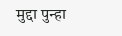मुद्दा पुन्हा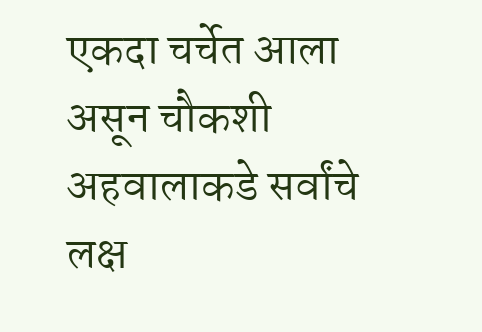एकदा चर्चेत आला असून चौकशी अहवालाकडे सर्वांचे लक्ष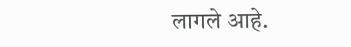लागले आहे.